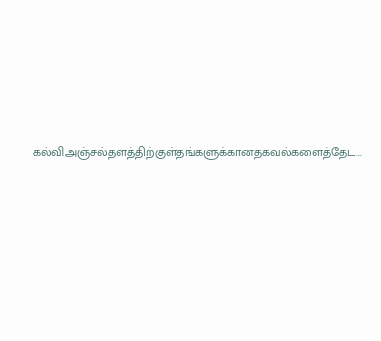கல்விஅஞ்சல்தளத்திற்குள்தங்களுக்கானதகவல்களைத்தேட...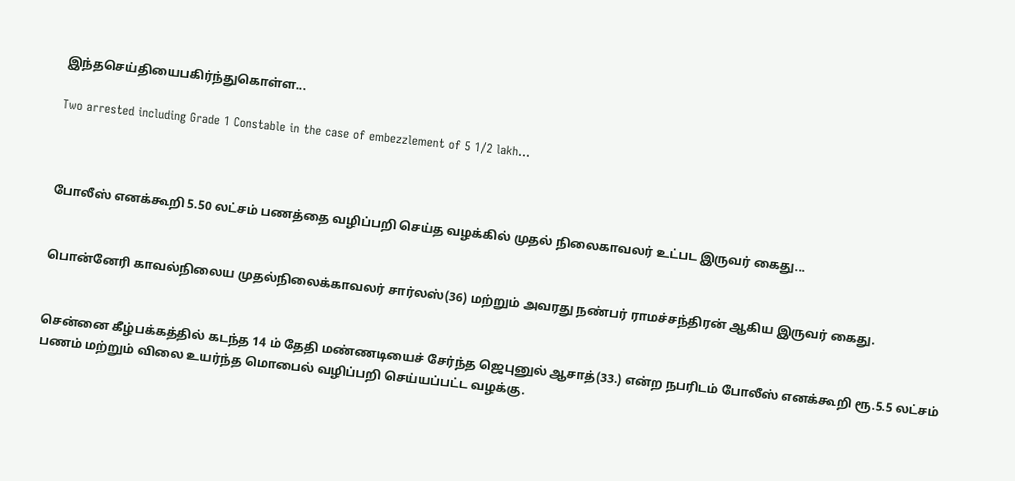இந்தசெய்தியைபகிர்ந்துகொள்ள...

Two arrested including Grade 1 Constable in the case of embezzlement of 5 1/2 lakh...



போலீஸ் எனக்கூறி 5.50 லட்சம் பணத்தை வழிப்பறி செய்த வழக்கில் முதல் நிலைகாவலர் உட்பட இருவர் கைது...


பொன்னேரி காவல்நிலைய முதல்நிலைக்காவலர் சார்லஸ்(36) மற்றும் அவரது நண்பர் ராமச்சந்திரன் ஆகிய இருவர் கைது.


சென்னை கீழ்பக்கத்தில் கடந்த 14 ம் தேதி மண்ணடியைச் சேர்ந்த ஜெபுனுல் ஆசாத்(33.) என்ற நபரிடம் போலீஸ் எனக்கூறி ரூ.5.5 லட்சம் பணம் மற்றும் விலை உயர்ந்த மொபைல் வழிப்பறி செய்யப்பட்ட வழக்கு.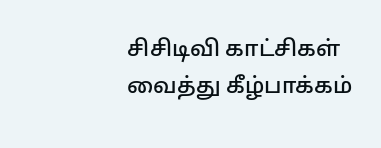சிசிடிவி காட்சிகள் வைத்து கீழ்பாக்கம்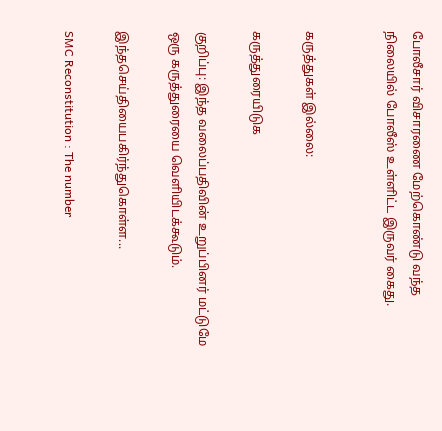போலீசார் விசாரணை மேற்கொண்டு வந்த நிலையில் போலீஸ் உள்ளிட்ட இருவர் கைது.


கருத்துகள் இல்லை:

கருத்துரையிடுக

குறிப்பு: இந்த வலைப்பதிவின் உறுப்பினர் மட்டுமே ஒரு கருத்துரையை வெளியிடக்கூடும்.

இந்தசெய்தியைபகிர்ந்துகொள்ள...

SMC Reconstitution : The number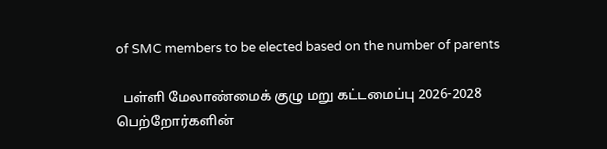of SMC members to be elected based on the number of parents

  பள்ளி மேலாண்மைக் குழு மறு கட்டமைப்பு 2026-2028  பெற்றோர்களின்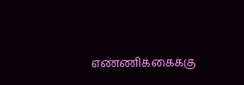எண்ணிக்கைக்கு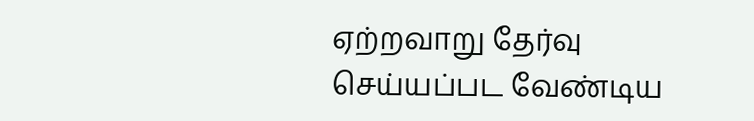ஏற்றவாறு தேர்வு செய்யப்பட வேண்டிய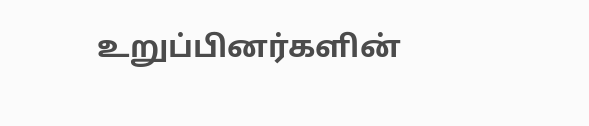உறுப்பினர்களின்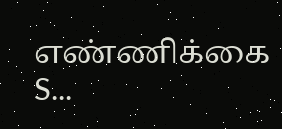எண்ணிக்கை  S...